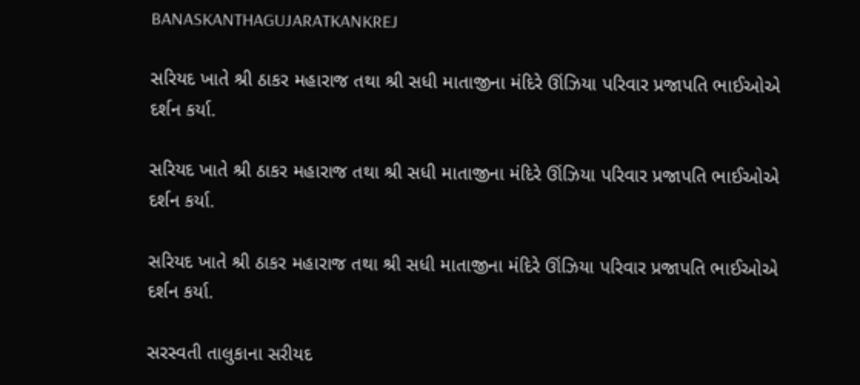BANASKANTHAGUJARATKANKREJ

સરિયદ ખાતે શ્રી ઠાકર મહારાજ તથા શ્રી સધી માતાજીના મંદિરે ઊંઝિયા પરિવાર પ્રજાપતિ ભાઈઓએ દર્શન કર્યા.

સરિયદ ખાતે શ્રી ઠાકર મહારાજ તથા શ્રી સધી માતાજીના મંદિરે ઊંઝિયા પરિવાર પ્રજાપતિ ભાઈઓએ દર્શન કર્યા.

સરિયદ ખાતે શ્રી ઠાકર મહારાજ તથા શ્રી સધી માતાજીના મંદિરે ઊંઝિયા પરિવાર પ્રજાપતિ ભાઈઓએ દર્શન કર્યા.

સરસ્વતી તાલુકાના સરીયદ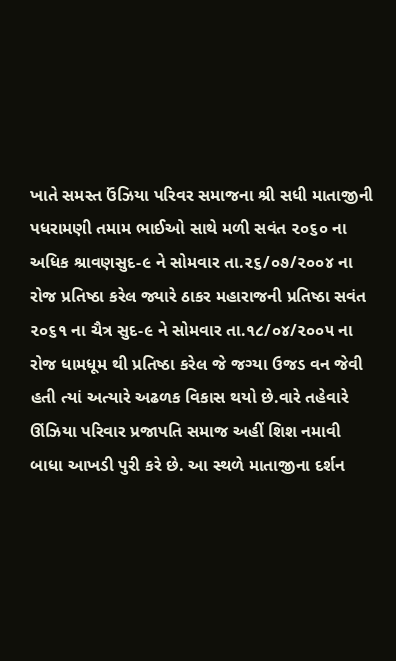ખાતે સમસ્ત ઉંઝિયા પરિવર સમાજના શ્રી સધી માતાજીની પધરામણી તમામ ભાઈઓ સાથે મળી સવંત ૨૦૬૦ ના અધિક શ્રાવણસુદ-૯ ને સોમવાર તા.૨૬/૦૭/૨૦૦૪ ના રોજ પ્રતિષ્ઠા કરેલ જ્યારે ઠાકર મહારાજની પ્રતિષ્ઠા સવંત ૨૦૬૧ ના ચૈત્ર સુદ-૯ ને સોમવાર તા.૧૮/૦૪/૨૦૦૫ ના રોજ ધામધૂમ થી પ્રતિષ્ઠા કરેલ જે જગ્યા ઉજડ વન જેવી હતી ત્યાં અત્યારે અઢળક વિકાસ થયો છે.વારે તહેવારે ઊંઝિયા પરિવાર પ્રજાપતિ સમાજ અહીં શિશ નમાવી બાધા આખડી પુરી કરે છે. આ સ્થળે માતાજીના દર્શન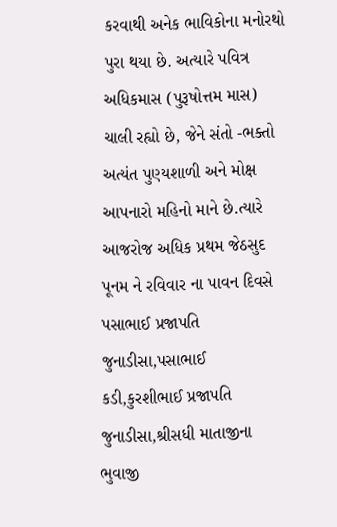કરવાથી અનેક ભાવિકોના મનોરથો પુરા થયા છે. અત્યારે પવિત્ર અધિકમાસ (પુરૂષોત્તમ માસ) ચાલી રહ્યો છે, જેને સંતો -ભક્તો અત્યંત પુણ્યશાળી અને મોક્ષ આપનારો મહિનો માને છે.ત્યારે આજરોજ અધિક પ્રથમ જેઠસુદ પૂનમ ને રવિવાર ના પાવન દિવસે પસાભાઈ પ્રજાપતિ જુનાડીસા,પસાભાઈ કડી,કુરશીભાઈ પ્રજાપતિ જુનાડીસા,શ્રીસધી માતાજીના ભુવાજી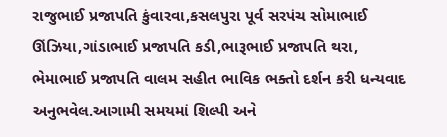રાજુભાઈ પ્રજાપતિ કુંવારવા,કસલપુરા પૂર્વ સરપંચ સોમાભાઈ ઊંઝિયા,ગાંડાભાઈ પ્રજાપતિ કડી,ભારૂભાઈ પ્રજાપતિ થરા, ભેમાભાઈ પ્રજાપતિ વાલમ સહીત ભાવિક ભક્તો દર્શન કરી ધન્યવાદ અનુભવેલ.આગામી સમયમાં શિલ્પી અને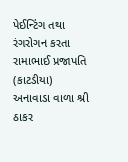પેઈન્ટિંગ તથા રંગરોગન કરતા રામાભાઈ પ્રજાપતિ (કાટડીયા) અનાવાડા વાળા શ્રી ઠાકર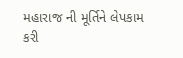મહારાજ ની મૂર્તિને લેપકામ કરી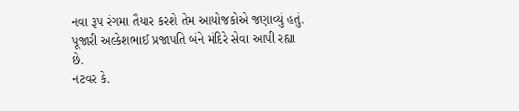નવા રૂપ રંગમા તૈયાર કરશે તેમ આયોજકોએ જણાવ્યું હતું. પૂજારી અલ્કેશભાઈ પ્રજાપતિ બંને મંદિરે સેવા આપી રહ્યા છે.
નટવર કે.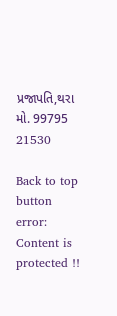પ્રજાપતિ,થરા
મો. 99795 21530

Back to top button
error: Content is protected !!